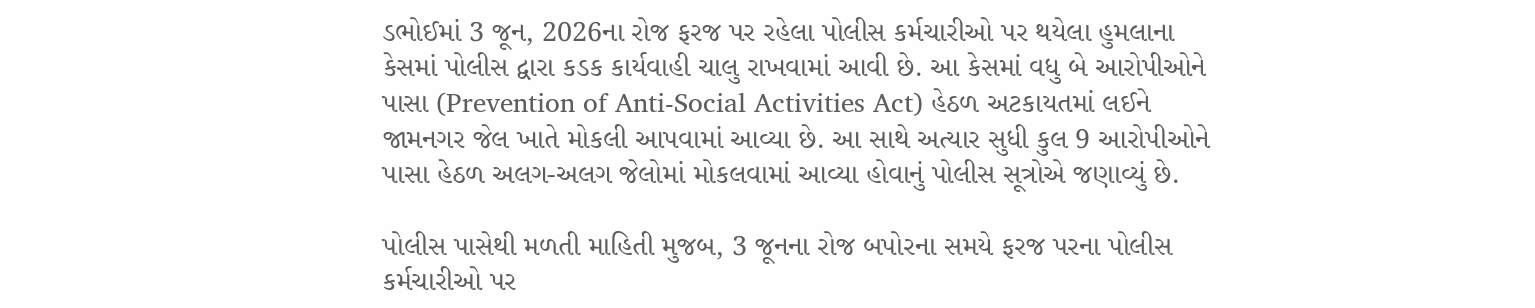ડભોઈમાં 3 જૂન, 2026ના રોજ ફરજ પર રહેલા પોલીસ કર્મચારીઓ પર થયેલા હુમલાના કેસમાં પોલીસ દ્વારા કડક કાર્યવાહી ચાલુ રાખવામાં આવી છે. આ કેસમાં વધુ બે આરોપીઓને પાસા (Prevention of Anti-Social Activities Act) હેઠળ અટકાયતમાં લઈને જામનગર જેલ ખાતે મોકલી આપવામાં આવ્યા છે. આ સાથે અત્યાર સુધી કુલ 9 આરોપીઓને પાસા હેઠળ અલગ-અલગ જેલોમાં મોકલવામાં આવ્યા હોવાનું પોલીસ સૂત્રોએ જણાવ્યું છે.

પોલીસ પાસેથી મળતી માહિતી મુજબ, 3 જૂનના રોજ બપોરના સમયે ફરજ પરના પોલીસ કર્મચારીઓ પર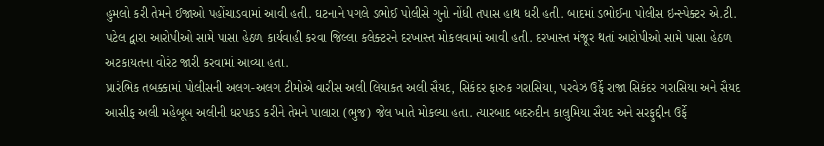હુમલો કરી તેમને ઈજાઓ પહોંચાડવામાં આવી હતી. ઘટનાને પગલે ડભોઈ પોલીસે ગુનો નોંધી તપાસ હાથ ધરી હતી. બાદમાં ડભોઈના પોલીસ ઇન્સ્પેક્ટર એ.ટી. પટેલ દ્વારા આરોપીઓ સામે પાસા હેઠળ કાર્યવાહી કરવા જિલ્લા કલેક્ટરને દરખાસ્ત મોકલવામાં આવી હતી. દરખાસ્ત મંજૂર થતાં આરોપીઓ સામે પાસા હેઠળ અટકાયતના વોરંટ જારી કરવામાં આવ્યા હતા.
પ્રારંભિક તબક્કામાં પોલીસની અલગ-અલગ ટીમોએ વારીસ અલી લિયાકત અલી સૈયદ, સિકંદર ફારુક ગરાસિયા, પરવેઝ ઉર્ફે રાજા સિકંદર ગરાસિયા અને સૈયદ આસીફ અલી મહેબૂબ અલીની ધરપકડ કરીને તેમને પાલારા (ભુજ) જેલ ખાતે મોકલ્યા હતા. ત્યારબાદ બદરુદીન કાલુમિયા સૈયદ અને સરફુદ્દીન ઉર્ફે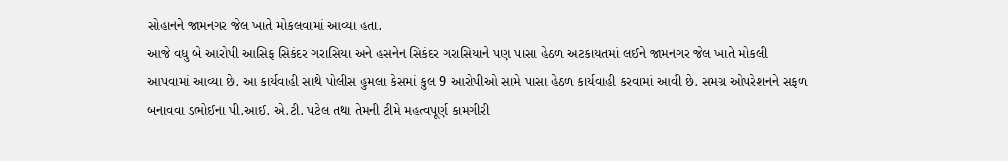સોહાનને જામનગર જેલ ખાતે મોકલવામાં આવ્યા હતા.
આજે વધુ બે આરોપી આસિફ સિકંદર ગરાસિયા અને હસનેન સિકંદર ગરાસિયાને પણ પાસા હેઠળ અટકાયતમાં લઈને જામનગર જેલ ખાતે મોકલી આપવામાં આવ્યા છે. આ કાર્યવાહી સાથે પોલીસ હુમલા કેસમાં કુલ 9 આરોપીઓ સામે પાસા હેઠળ કાર્યવાહી કરવામાં આવી છે. સમગ્ર ઓપરેશનને સફળ બનાવવા ડભોઈના પી.આઈ. એ.ટી. પટેલ તથા તેમની ટીમે મહત્વપૂર્ણ કામગીરી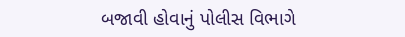બજાવી હોવાનું પોલીસ વિભાગે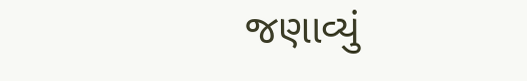જણાવ્યું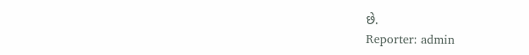છે.
Reporter: admin